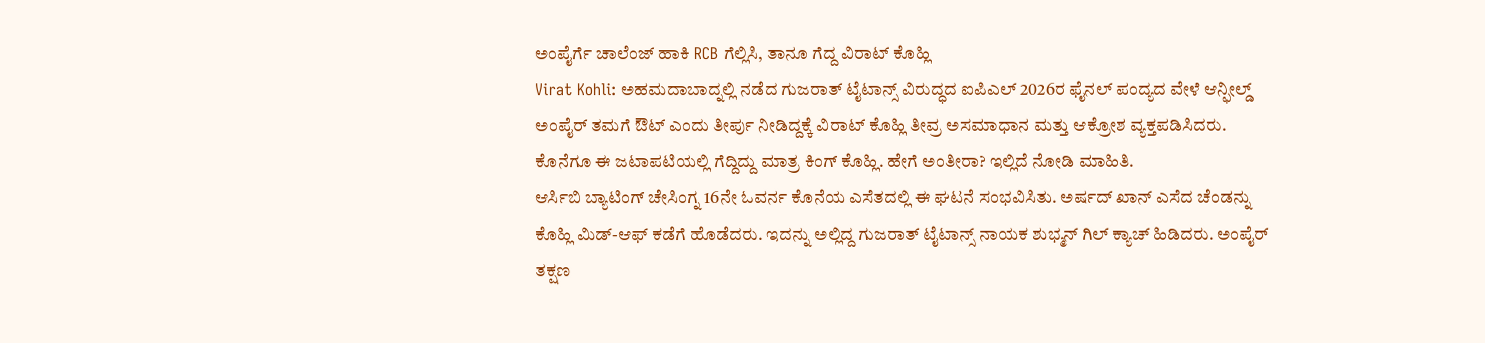ಅಂಪೈರ್ಗೆ ಚಾಲೆಂಜ್ ಹಾಕಿ RCB ಗೆಲ್ಲಿಸಿ, ತಾನೂ ಗೆದ್ದ ವಿರಾಟ್ ಕೊಹ್ಲಿ
Virat Kohli: ಅಹಮದಾಬಾದ್ನಲ್ಲಿ ನಡೆದ ಗುಜರಾತ್ ಟೈಟಾನ್ಸ್ ವಿರುದ್ಧದ ಐಪಿಎಲ್ 2026ರ ಫೈನಲ್ ಪಂದ್ಯದ ವೇಳೆ ಆನ್ಫೀಲ್ಡ್ ಅಂಪೈರ್ ತಮಗೆ ಔಟ್ ಎಂದು ತೀರ್ಪು ನೀಡಿದ್ದಕ್ಕೆ ವಿರಾಟ್ ಕೊಹ್ಲಿ ತೀವ್ರ ಅಸಮಾಧಾನ ಮತ್ತು ಆಕ್ರೋಶ ವ್ಯಕ್ತಪಡಿಸಿದರು. ಕೊನೆಗೂ ಈ ಜಟಾಪಟಿಯಲ್ಲಿ ಗೆದ್ದಿದ್ದು ಮಾತ್ರ ಕಿಂಗ್ ಕೊಹ್ಲಿ. ಹೇಗೆ ಅಂತೀರಾ? ಇಲ್ಲಿದೆ ನೋಡಿ ಮಾಹಿತಿ.
ಆರ್ಸಿಬಿ ಬ್ಯಾಟಿಂಗ್ ಚೇಸಿಂಗ್ನ 16ನೇ ಓವರ್ನ ಕೊನೆಯ ಎಸೆತದಲ್ಲಿ ಈ ಘಟನೆ ಸಂಭವಿಸಿತು. ಅರ್ಷದ್ ಖಾನ್ ಎಸೆದ ಚೆಂಡನ್ನು ಕೊಹ್ಲಿ ಮಿಡ್-ಆಫ್ ಕಡೆಗೆ ಹೊಡೆದರು. ಇದನ್ನು ಅಲ್ಲಿದ್ದ ಗುಜರಾತ್ ಟೈಟಾನ್ಸ್ ನಾಯಕ ಶುಭ್ಮನ್ ಗಿಲ್ ಕ್ಯಾಚ್ ಹಿಡಿದರು. ಅಂಪೈರ್ ತಕ್ಷಣ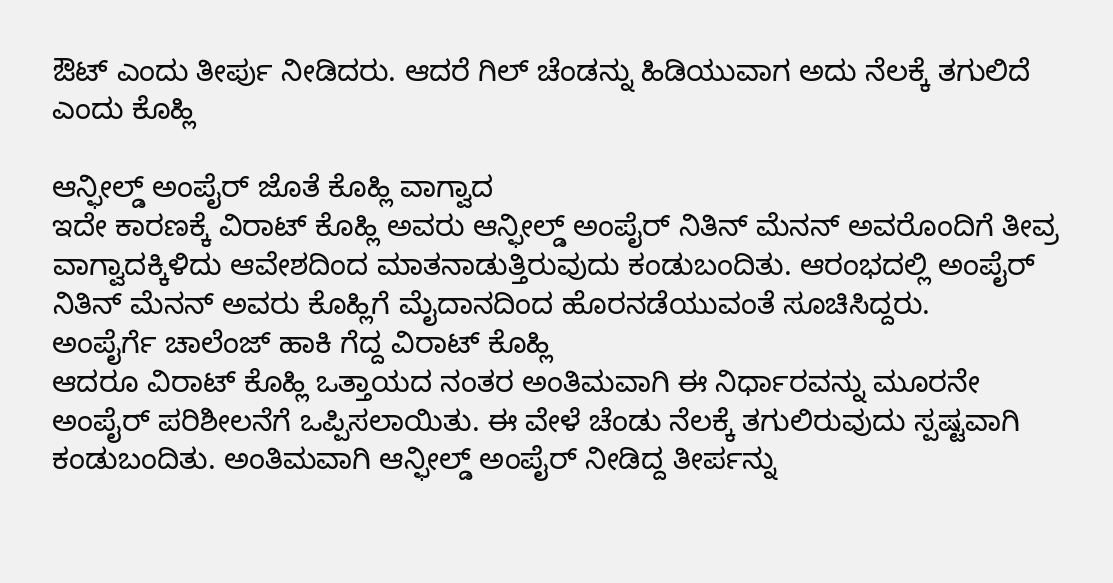ಔಟ್ ಎಂದು ತೀರ್ಪು ನೀಡಿದರು. ಆದರೆ ಗಿಲ್ ಚೆಂಡನ್ನು ಹಿಡಿಯುವಾಗ ಅದು ನೆಲಕ್ಕೆ ತಗುಲಿದೆ ಎಂದು ಕೊಹ್ಲಿ

ಆನ್ಫೀಲ್ಡ್ ಅಂಪೈರ್ ಜೊತೆ ಕೊಹ್ಲಿ ವಾಗ್ವಾದ
ಇದೇ ಕಾರಣಕ್ಕೆ ವಿರಾಟ್ ಕೊಹ್ಲಿ ಅವರು ಆನ್ಫೀಲ್ಡ್ ಅಂಪೈರ್ ನಿತಿನ್ ಮೆನನ್ ಅವರೊಂದಿಗೆ ತೀವ್ರ ವಾಗ್ವಾದಕ್ಕಿಳಿದು ಆವೇಶದಿಂದ ಮಾತನಾಡುತ್ತಿರುವುದು ಕಂಡುಬಂದಿತು. ಆರಂಭದಲ್ಲಿ ಅಂಪೈರ್ ನಿತಿನ್ ಮೆನನ್ ಅವರು ಕೊಹ್ಲಿಗೆ ಮೈದಾನದಿಂದ ಹೊರನಡೆಯುವಂತೆ ಸೂಚಿಸಿದ್ದರು.
ಅಂಪೈರ್ಗೆ ಚಾಲೆಂಜ್ ಹಾಕಿ ಗೆದ್ದ ವಿರಾಟ್ ಕೊಹ್ಲಿ
ಆದರೂ ವಿರಾಟ್ ಕೊಹ್ಲಿ ಒತ್ತಾಯದ ನಂತರ ಅಂತಿಮವಾಗಿ ಈ ನಿರ್ಧಾರವನ್ನು ಮೂರನೇ ಅಂಪೈರ್ ಪರಿಶೀಲನೆಗೆ ಒಪ್ಪಿಸಲಾಯಿತು. ಈ ವೇಳೆ ಚೆಂಡು ನೆಲಕ್ಕೆ ತಗುಲಿರುವುದು ಸ್ಪಷ್ಟವಾಗಿ ಕಂಡುಬಂದಿತು. ಅಂತಿಮವಾಗಿ ಆನ್ಫೀಲ್ಡ್ ಅಂಪೈರ್ ನೀಡಿದ್ದ ತೀರ್ಪನ್ನು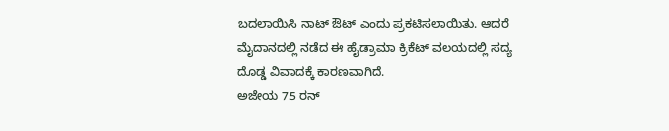ಬದಲಾಯಿಸಿ ನಾಟ್ ಔಟ್ ಎಂದು ಪ್ರಕಟಿಸಲಾಯಿತು. ಆದರೆ ಮೈದಾನದಲ್ಲಿ ನಡೆದ ಈ ಹೈಡ್ರಾಮಾ ಕ್ರಿಕೆಟ್ ವಲಯದಲ್ಲಿ ಸದ್ಯ ದೊಡ್ಡ ವಿವಾದಕ್ಕೆ ಕಾರಣವಾಗಿದೆ.
ಅಜೇಯ 75 ರನ್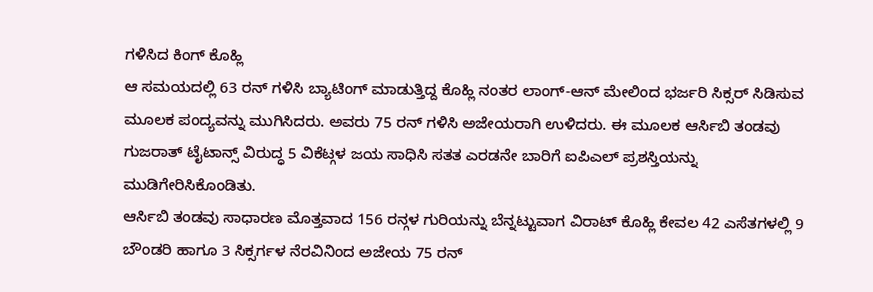ಗಳಿಸಿದ ಕಿಂಗ್ ಕೊಹ್ಲಿ
ಆ ಸಮಯದಲ್ಲಿ 63 ರನ್ ಗಳಿಸಿ ಬ್ಯಾಟಿಂಗ್ ಮಾಡುತ್ತಿದ್ದ ಕೊಹ್ಲಿ ನಂತರ ಲಾಂಗ್-ಆನ್ ಮೇಲಿಂದ ಭರ್ಜರಿ ಸಿಕ್ಸರ್ ಸಿಡಿಸುವ ಮೂಲಕ ಪಂದ್ಯವನ್ನು ಮುಗಿಸಿದರು. ಅವರು 75 ರನ್ ಗಳಿಸಿ ಅಜೇಯರಾಗಿ ಉಳಿದರು. ಈ ಮೂಲಕ ಆರ್ಸಿಬಿ ತಂಡವು ಗುಜರಾತ್ ಟೈಟಾನ್ಸ್ ವಿರುದ್ಧ 5 ವಿಕೆಟ್ಗಳ ಜಯ ಸಾಧಿಸಿ ಸತತ ಎರಡನೇ ಬಾರಿಗೆ ಐಪಿಎಲ್ ಪ್ರಶಸ್ತಿಯನ್ನು ಮುಡಿಗೇರಿಸಿಕೊಂಡಿತು.
ಆರ್ಸಿಬಿ ತಂಡವು ಸಾಧಾರಣ ಮೊತ್ತವಾದ 156 ರನ್ಗಳ ಗುರಿಯನ್ನು ಬೆನ್ನಟ್ಟುವಾಗ ವಿರಾಟ್ ಕೊಹ್ಲಿ ಕೇವಲ 42 ಎಸೆತಗಳಲ್ಲಿ 9 ಬೌಂಡರಿ ಹಾಗೂ 3 ಸಿಕ್ಸರ್ಗಳ ನೆರವಿನಿಂದ ಅಜೇಯ 75 ರನ್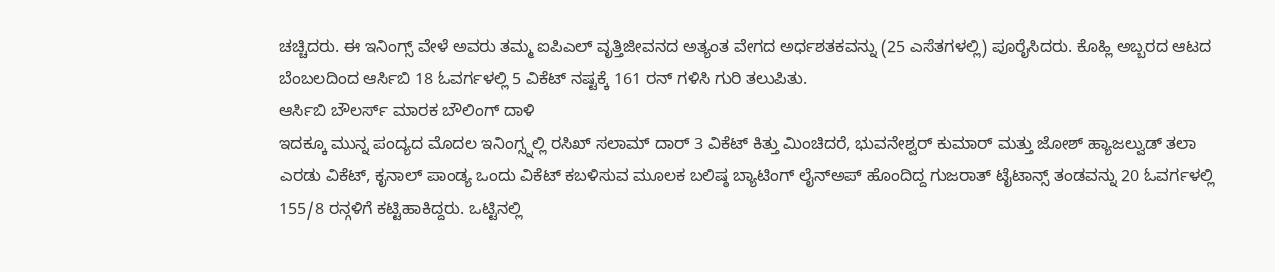ಚಚ್ಚಿದರು. ಈ ಇನಿಂಗ್ಸ್ ವೇಳೆ ಅವರು ತಮ್ಮ ಐಪಿಎಲ್ ವೃತ್ತಿಜೀವನದ ಅತ್ಯಂತ ವೇಗದ ಅರ್ಧಶತಕವನ್ನು (25 ಎಸೆತಗಳಲ್ಲಿ) ಪೂರೈಸಿದರು. ಕೊಹ್ಲಿ ಅಬ್ಬರದ ಆಟದ ಬೆಂಬಲದಿಂದ ಆರ್ಸಿಬಿ 18 ಓವರ್ಗಳಲ್ಲಿ 5 ವಿಕೆಟ್ ನಷ್ಟಕ್ಕೆ 161 ರನ್ ಗಳಿಸಿ ಗುರಿ ತಲುಪಿತು.
ಆರ್ಸಿಬಿ ಬೌಲರ್ಸ್ ಮಾರಕ ಬೌಲಿಂಗ್ ದಾಳಿ
ಇದಕ್ಕೂ ಮುನ್ನ ಪಂದ್ಯದ ಮೊದಲ ಇನಿಂಗ್ಸ್ನಲ್ಲಿ ರಸಿಖ್ ಸಲಾಮ್ ದಾರ್ 3 ವಿಕೆಟ್ ಕಿತ್ತು ಮಿಂಚಿದರೆ, ಭುವನೇಶ್ವರ್ ಕುಮಾರ್ ಮತ್ತು ಜೋಶ್ ಹ್ಯಾಜಲ್ವುಡ್ ತಲಾ ಎರಡು ವಿಕೆಟ್, ಕೃನಾಲ್ ಪಾಂಡ್ಯ ಒಂದು ವಿಕೆಟ್ ಕಬಳಿಸುವ ಮೂಲಕ ಬಲಿಷ್ಠ ಬ್ಯಾಟಿಂಗ್ ಲೈನ್ಅಪ್ ಹೊಂದಿದ್ದ ಗುಜರಾತ್ ಟೈಟಾನ್ಸ್ ತಂಡವನ್ನು 20 ಓವರ್ಗಳಲ್ಲಿ 155/8 ರನ್ಗಳಿಗೆ ಕಟ್ಟಿಹಾಕಿದ್ದರು. ಒಟ್ಟಿನಲ್ಲಿ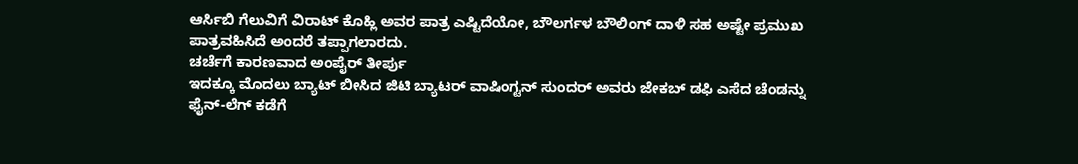ಆರ್ಸಿಬಿ ಗೆಲುವಿಗೆ ವಿರಾಟ್ ಕೊಹ್ಲಿ ಅವರ ಪಾತ್ರ ಎಷ್ಟಿದೆಯೋ, ಬೌಲರ್ಗಳ ಬೌಲಿಂಗ್ ದಾಳಿ ಸಹ ಅಷ್ಟೇ ಪ್ರಮುಖ ಪಾತ್ರವಹಿಸಿದೆ ಅಂದರೆ ತಪ್ಪಾಗಲಾರದು.
ಚರ್ಚೆಗೆ ಕಾರಣವಾದ ಅಂಪೈರ್ ತೀರ್ಪು
ಇದಕ್ಕೂ ಮೊದಲು ಬ್ಯಾಟ್ ಬೀಸಿದ ಜಿಟಿ ಬ್ಯಾಟರ್ ವಾಷಿಂಗ್ಟನ್ ಸುಂದರ್ ಅವರು ಜೇಕಬ್ ಡಫಿ ಎಸೆದ ಚೆಂಡನ್ನು ಫೈನ್-ಲೆಗ್ ಕಡೆಗೆ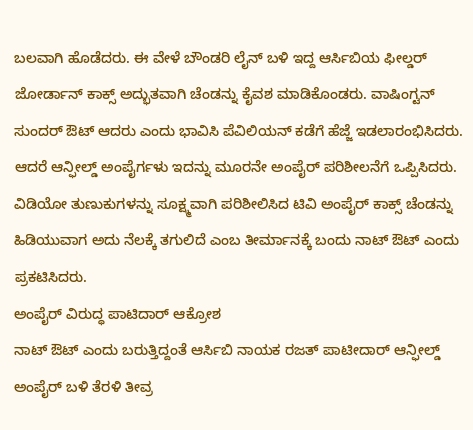ಬಲವಾಗಿ ಹೊಡೆದರು. ಈ ವೇಳೆ ಬೌಂಡರಿ ಲೈನ್ ಬಳಿ ಇದ್ದ ಆರ್ಸಿಬಿಯ ಫೀಲ್ಡರ್ ಜೋರ್ಡಾನ್ ಕಾಕ್ಸ್ ಅದ್ಭುತವಾಗಿ ಚೆಂಡನ್ನು ಕೈವಶ ಮಾಡಿಕೊಂಡರು. ವಾಷಿಂಗ್ಟನ್ ಸುಂದರ್ ಔಟ್ ಆದರು ಎಂದು ಭಾವಿಸಿ ಪೆವಿಲಿಯನ್ ಕಡೆಗೆ ಹೆಜ್ಜೆ ಇಡಲಾರಂಭಿಸಿದರು. ಆದರೆ ಆನ್ಫೀಲ್ಡ್ ಅಂಪೈರ್ಗಳು ಇದನ್ನು ಮೂರನೇ ಅಂಪೈರ್ ಪರಿಶೀಲನೆಗೆ ಒಪ್ಪಿಸಿದರು. ವಿಡಿಯೋ ತುಣುಕುಗಳನ್ನು ಸೂಕ್ಷ್ಮವಾಗಿ ಪರಿಶೀಲಿಸಿದ ಟಿವಿ ಅಂಪೈರ್ ಕಾಕ್ಸ್ ಚೆಂಡನ್ನು ಹಿಡಿಯುವಾಗ ಅದು ನೆಲಕ್ಕೆ ತಗುಲಿದೆ ಎಂಬ ತೀರ್ಮಾನಕ್ಕೆ ಬಂದು ನಾಟ್ ಔಟ್ ಎಂದು ಪ್ರಕಟಿಸಿದರು.
ಅಂಪೈರ್ ವಿರುದ್ಧ ಪಾಟಿದಾರ್ ಆಕ್ರೋಶ
ನಾಟ್ ಔಟ್ ಎಂದು ಬರುತ್ತಿದ್ದಂತೆ ಆರ್ಸಿಬಿ ನಾಯಕ ರಜತ್ ಪಾಟೀದಾರ್ ಆನ್ಫೀಲ್ಡ್ ಅಂಪೈರ್ ಬಳಿ ತೆರಳಿ ತೀವ್ರ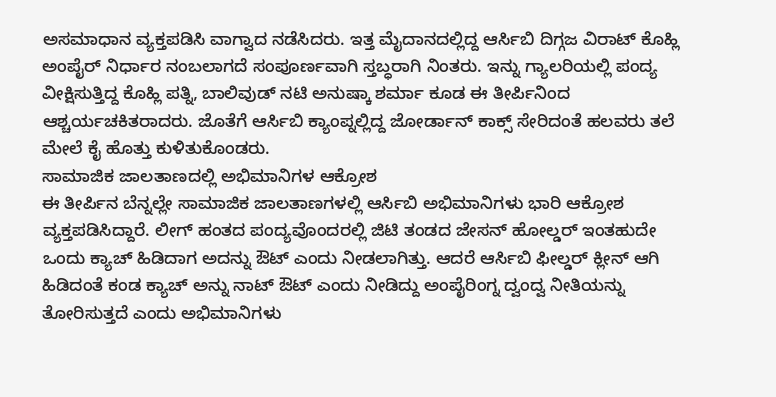ಅಸಮಾಧಾನ ವ್ಯಕ್ತಪಡಿಸಿ ವಾಗ್ವಾದ ನಡೆಸಿದರು. ಇತ್ತ ಮೈದಾನದಲ್ಲಿದ್ದ ಆರ್ಸಿಬಿ ದಿಗ್ಗಜ ವಿರಾಟ್ ಕೊಹ್ಲಿ ಅಂಪೈರ್ ನಿರ್ಧಾರ ನಂಬಲಾಗದೆ ಸಂಪೂರ್ಣವಾಗಿ ಸ್ತಬ್ಧರಾಗಿ ನಿಂತರು. ಇನ್ನು ಗ್ಯಾಲರಿಯಲ್ಲಿ ಪಂದ್ಯ ವೀಕ್ಷಿಸುತ್ತಿದ್ದ ಕೊಹ್ಲಿ ಪತ್ನಿ, ಬಾಲಿವುಡ್ ನಟಿ ಅನುಷ್ಕಾ ಶರ್ಮಾ ಕೂಡ ಈ ತೀರ್ಪಿನಿಂದ ಆಶ್ಚರ್ಯಚಕಿತರಾದರು. ಜೊತೆಗೆ ಆರ್ಸಿಬಿ ಕ್ಯಾಂಪ್ನಲ್ಲಿದ್ದ ಜೋರ್ಡಾನ್ ಕಾಕ್ಸ್ ಸೇರಿದಂತೆ ಹಲವರು ತಲೆ ಮೇಲೆ ಕೈ ಹೊತ್ತು ಕುಳಿತುಕೊಂಡರು.
ಸಾಮಾಜಿಕ ಜಾಲತಾಣದಲ್ಲಿ ಅಭಿಮಾನಿಗಳ ಆಕ್ರೋಶ
ಈ ತೀರ್ಪಿನ ಬೆನ್ನಲ್ಲೇ ಸಾಮಾಜಿಕ ಜಾಲತಾಣಗಳಲ್ಲಿ ಆರ್ಸಿಬಿ ಅಭಿಮಾನಿಗಳು ಭಾರಿ ಆಕ್ರೋಶ ವ್ಯಕ್ತಪಡಿಸಿದ್ದಾರೆ. ಲೀಗ್ ಹಂತದ ಪಂದ್ಯವೊಂದರಲ್ಲಿ ಜಿಟಿ ತಂಡದ ಜೇಸನ್ ಹೋಲ್ಡರ್ ಇಂತಹುದೇ ಒಂದು ಕ್ಯಾಚ್ ಹಿಡಿದಾಗ ಅದನ್ನು ಔಟ್ ಎಂದು ನೀಡಲಾಗಿತ್ತು. ಆದರೆ ಆರ್ಸಿಬಿ ಫೀಲ್ಡರ್ ಕ್ಲೀನ್ ಆಗಿ ಹಿಡಿದಂತೆ ಕಂಡ ಕ್ಯಾಚ್ ಅನ್ನು ನಾಟ್ ಔಟ್ ಎಂದು ನೀಡಿದ್ದು ಅಂಪೈರಿಂಗ್ನ ದ್ವಂದ್ವ ನೀತಿಯನ್ನು ತೋರಿಸುತ್ತದೆ ಎಂದು ಅಭಿಮಾನಿಗಳು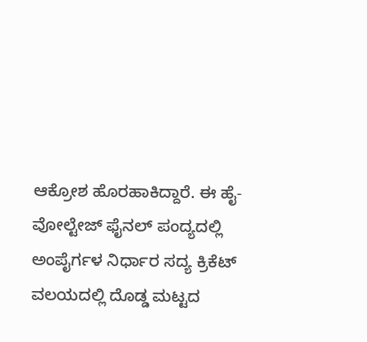ಆಕ್ರೋಶ ಹೊರಹಾಕಿದ್ದಾರೆ. ಈ ಹೈ-ವೋಲ್ಟೇಜ್ ಫೈನಲ್ ಪಂದ್ಯದಲ್ಲಿ ಅಂಪೈರ್ಗಳ ನಿರ್ಧಾರ ಸದ್ಯ ಕ್ರಿಕೆಟ್ ವಲಯದಲ್ಲಿ ದೊಡ್ಡ ಮಟ್ಟದ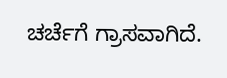ಚರ್ಚೆಗೆ ಗ್ರಾಸವಾಗಿದೆ.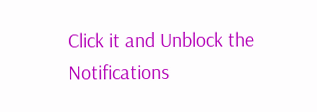Click it and Unblock the Notifications